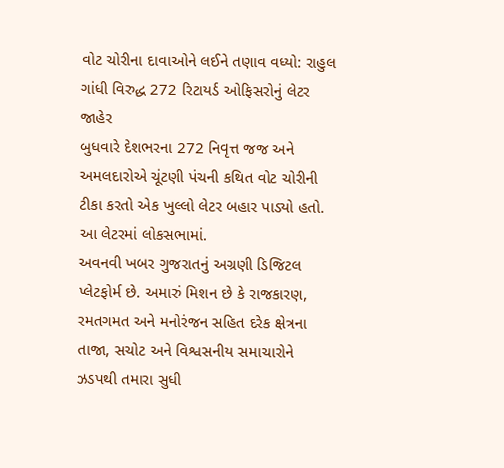વોટ ચોરીના દાવાઓને લઈને તણાવ વધ્યો: રાહુલ ગાંધી વિરુદ્ધ 272 રિટાયર્ડ ઓફિસરોનું લેટર જાહેર
બુધવારે દેશભરના 272 નિવૃત્ત જજ અને અમલદારોએ ચૂંટણી પંચની કથિત વોટ ચોરીની ટીકા કરતો એક ખુલ્લો લેટર બહાર પાડ્યો હતો. આ લેટરમાં લોકસભામાં.
અવનવી ખબર ગુજરાતનું અગ્રણી ડિજિટલ પ્લેટફોર્મ છે. અમારું મિશન છે કે રાજકારણ, રમતગમત અને મનોરંજન સહિત દરેક ક્ષેત્રના તાજા, સચોટ અને વિશ્વસનીય સમાચારોને ઝડપથી તમારા સુધી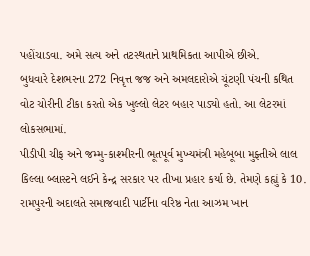પહોંચાડવા. અમે સત્ય અને તટસ્થતાને પ્રાથમિકતા આપીએ છીએ.
બુધવારે દેશભરના 272 નિવૃત્ત જજ અને અમલદારોએ ચૂંટણી પંચની કથિત વોટ ચોરીની ટીકા કરતો એક ખુલ્લો લેટર બહાર પાડ્યો હતો. આ લેટરમાં લોકસભામાં.
પીડીપી ચીફ અને જમ્મુ-કાશ્મીરની ભૂતપૂર્વ મુખ્યમંત્રી મહેબૂબા મુફ્તીએ લાલ કિલ્લા બ્લાસ્ટને લઈને કેન્દ્ર સરકાર પર તીખા પ્રહાર કર્યા છે. તેમણે કહ્યું કે 10.
રામપુરની અદાલતે સમાજવાદી પાર્ટીના વરિષ્ઠ નેતા આઝમ ખાન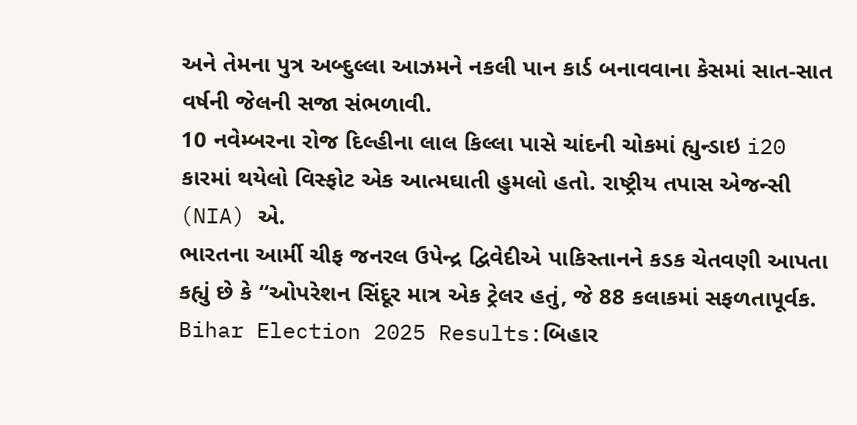અને તેમના પુત્ર અબ્દુલ્લા આઝમને નકલી પાન કાર્ડ બનાવવાના કેસમાં સાત-સાત વર્ષની જેલની સજા સંભળાવી.
10 નવેમ્બરના રોજ દિલ્હીના લાલ કિલ્લા પાસે ચાંદની ચોકમાં હ્યુન્ડાઇ i20 કારમાં થયેલો વિસ્ફોટ એક આત્મઘાતી હુમલો હતો. રાષ્ટ્રીય તપાસ એજન્સી (NIA) એ.
ભારતના આર્મી ચીફ જનરલ ઉપેન્દ્ર દ્વિવેદીએ પાકિસ્તાનને કડક ચેતવણી આપતા કહ્યું છે કે “ઓપરેશન સિંદૂર માત્ર એક ટ્રેલર હતું, જે 88 કલાકમાં સફળતાપૂર્વક.
Bihar Election 2025 Results:બિહાર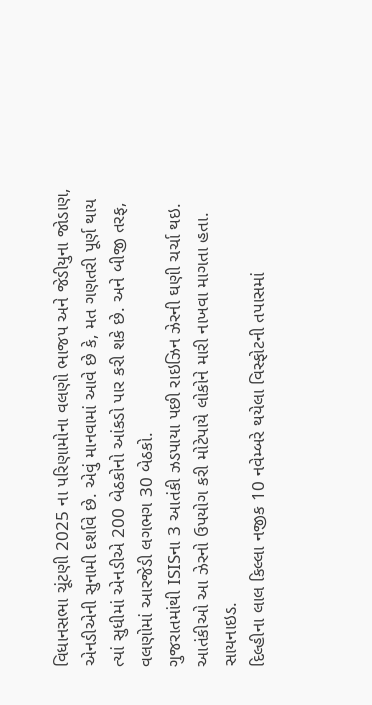વિધાનસભા ચૂંટણી 2025 ના પરિણામોના વલણો ભાજપ અને જેડીયુના જોડાણ, એનડીએની સુનામી દર્શાવે છે. એવું માનવામાં આવે છે કે, મત ગણતરી પૂર્ણ થાય ત્યાં સુધીમાં એનડીએ 200 બેઠકોનો આંકડો પાર કરી શકે છે. અને બીજી તરફ, વલણોમાં આરજેડી લગભગ 30 બેઠકો.
ગુજરાતમાંથી ISISના 3 આતંકી ઝડપાયા પછી રાઇઝિન ઝેરની ઘણી ચર્ચા થઇ. આતંકીઓ આ ઝેરનો ઉપયોગ કરી મોટેપાયે લોકોને મારી નાખવા માગતા હતા. સાયનાઇડ.
દિલ્હીના લાલ કિલ્લા નજીક 10 નવેમ્બરે થયેલા વિસ્ફોટની તપાસમાં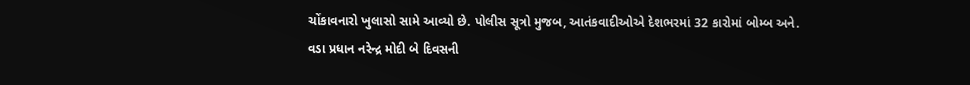ચોંકાવનારો ખુલાસો સામે આવ્યો છે. પોલીસ સૂત્રો મુજબ, આતંકવાદીઓએ દેશભરમાં 32 કારોમાં બોમ્બ અને.
વડા પ્રધાન નરેન્દ્ર મોદી બે દિવસની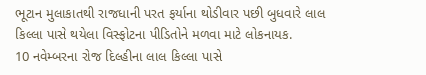ભૂટાન મુલાકાતથી રાજધાની પરત ફર્યાના થોડીવાર પછી બુધવારે લાલ કિલ્લા પાસે થયેલા વિસ્ફોટના પીડિતોને મળવા માટે લોકનાયક.
10 નવેમ્બરના રોજ દિલ્હીના લાલ કિલ્લા પાસે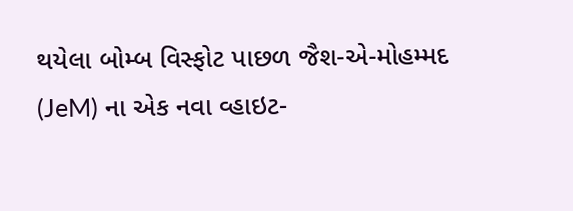થયેલા બોમ્બ વિસ્ફોટ પાછળ જૈશ-એ-મોહમ્મદ (JeM) ના એક નવા વ્હાઇટ-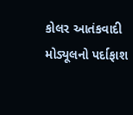કોલર આતંકવાદી મોડ્યૂલનો પર્દાફાશ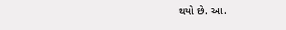થયો છે. આ.